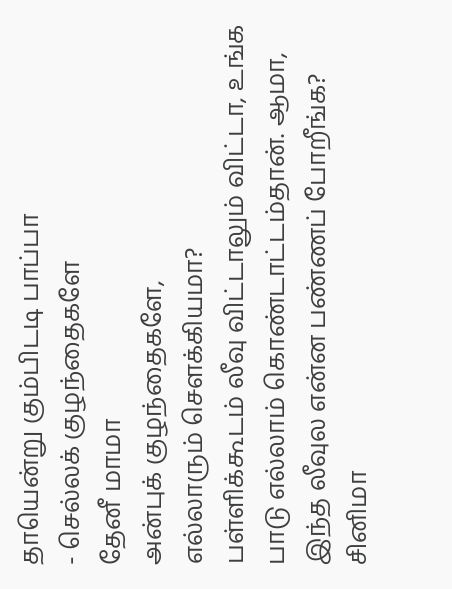தாயென்று கும்பிடடி பாப்பா
- செல்லக் குழந்தைகளே
தேனீ மாமா
அன்புக் குழந்தைகளே,
எல்லாரும் சௌக்கியமா?
பள்ளிக்கூடம் லீவு விட்டாலும் விட்டா, உங்க பாடு எல்லாம் கொண்டாட்டம்தான். ஆமா, இந்த லீவுல என்ன பண்ணப் போறீங்க? சினிமா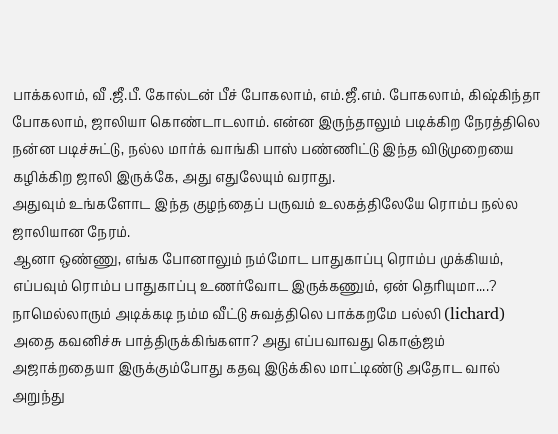பாக்கலாம், வீ .ஜீ.பீ. கோல்டன் பீச் போகலாம், எம்.ஜீ.எம். போகலாம், கிஷ்கிந்தா போகலாம், ஜாலியா கொண்டாடலாம். என்ன இருந்தாலும் படிக்கிற நேரத்திலெ நன்ன படிச்சுட்டு, நல்ல மார்க் வாங்கி பாஸ் பண்ணிட்டு இந்த விடுமுறையை கழிக்கிற ஜாலி இருக்கே, அது எதுலேயும் வராது.
அதுவும் உங்களோட இந்த குழந்தைப் பருவம் உலகத்திலேயே ரொம்ப நல்ல ஜாலியான நேரம்.
ஆனா ஒண்ணு, எங்க போனாலும் நம்மோட பாதுகாப்பு ரொம்ப முக்கியம், எப்பவும் ரொம்ப பாதுகாப்பு உணர்வோட இருக்கணும், ஏன் தெரியுமா....?
நாமெல்லாரும் அடிக்கடி நம்ம வீட்டு சுவத்திலெ பாக்கறமே பல்லி (lichard) அதை கவனிச்சு பாத்திருக்கிங்களா? அது எப்பவாவது கொஞ்ஜம் அஜாக்றதையா இருக்கும்போது கதவு இடுக்கில மாட்டிண்டு அதோட வால் அறுந்து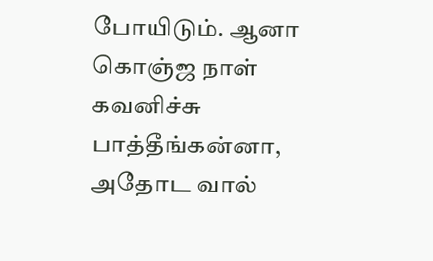போயிடும். ஆனா கொஞ்ஜ நாள் கவனிச்சு பாத்தீங்கன்னா, அதோட வால்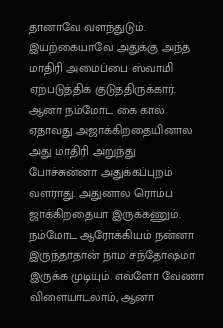தானாவே வளந்துடும். இயற்கையாவே அதுக்கு அந்த மாதிரி அமைப்பை ஸ்வாமி ஏற்படுத்திக் குடுத்திருக்கார்.
ஆனா நம்மோட கை கால் ஏதாவது அஜாக்கிறதையினால அது மாதிரி அறுந்து போச்சுன்னா அதுக்கப்புறம் வளராது. அதுனால ரொம்ப ஜாக்கிறதையா இருக்கணும். நம்மோட ஆரோக்கியம் நன்னா இருந்தாதான் நாம சந்தோஷமா இருக்க முடியும். எவ்ளோ வேணா விளையாடலாம், ஆனா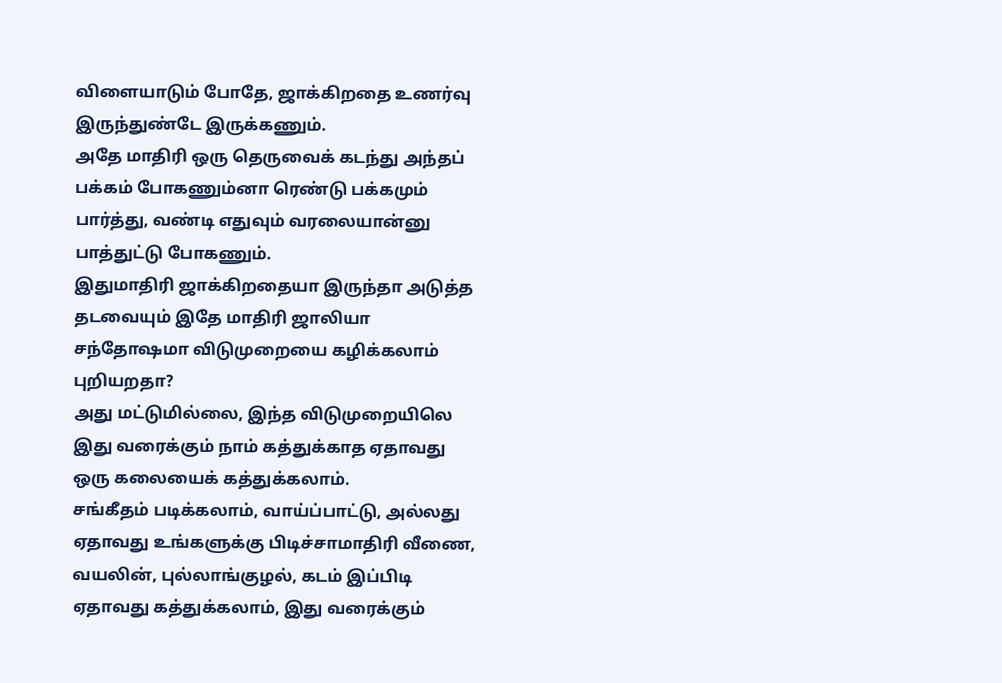விளையாடும் போதே, ஜாக்கிறதை உணர்வு இருந்துண்டே இருக்கணும்.
அதே மாதிரி ஒரு தெருவைக் கடந்து அந்தப் பக்கம் போகணும்னா ரெண்டு பக்கமும் பார்த்து, வண்டி எதுவும் வரலையான்னு பாத்துட்டு போகணும்.
இதுமாதிரி ஜாக்கிறதையா இருந்தா அடுத்த தடவையும் இதே மாதிரி ஜாலியா சந்தோஷமா விடுமுறையை கழிக்கலாம் புறியறதா?
அது மட்டுமில்லை, இந்த விடுமுறையிலெ இது வரைக்கும் நாம் கத்துக்காத ஏதாவது ஒரு கலையைக் கத்துக்கலாம்.
சங்கீதம் படிக்கலாம், வாய்ப்பாட்டு, அல்லது ஏதாவது உங்களுக்கு பிடிச்சாமாதிரி வீணை, வயலின், புல்லாங்குழல், கடம் இப்பிடி ஏதாவது கத்துக்கலாம், இது வரைக்கும்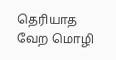தெரியாத வேற மொழி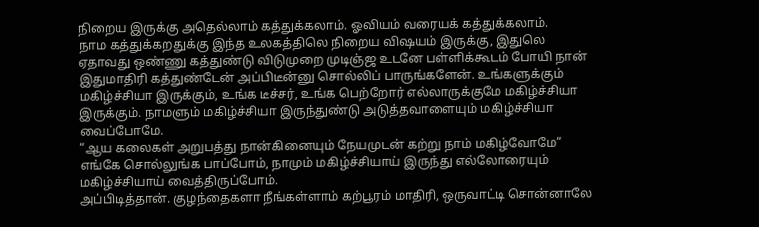நிறைய இருக்கு அதெல்லாம் கத்துக்கலாம். ஓவியம் வரையக் கத்துக்கலாம்.
நாம கத்துக்கறதுக்கு இந்த உலகத்திலெ நிறைய விஷயம் இருக்கு, இதுலெ ஏதாவது ஒண்ணு கத்துண்டு விடுமுறை முடிஞ்ஜ உடனே பள்ளிக்கூடம் போயி நான் இதுமாதிரி கத்துண்டேன் அப்பிடீன்னு சொல்லிப் பாருங்களேன். உங்களுக்கும் மகிழ்ச்சியா இருக்கும், உங்க டீச்சர், உங்க பெற்றோர் எல்லாருக்குமே மகிழ்ச்சியா இருக்கும். நாமளும் மகிழ்ச்சியா இருந்துண்டு அடுத்தவாளையும் மகிழ்ச்சியா வைப்போமே.
“ஆய கலைகள் அறுபத்து நான்கினையும் நேயமுடன் கற்று நாம் மகிழ்வோமே“
எங்கே சொல்லுங்க பாப்போம், நாமும் மகிழ்ச்சியாய் இருந்து எல்லோரையும் மகிழ்ச்சியாய் வைத்திருப்போம்.
அப்பிடித்தான். குழந்தைகளா நீங்கள்ளாம் கற்பூரம் மாதிரி, ஒருவாட்டி சொன்னாலே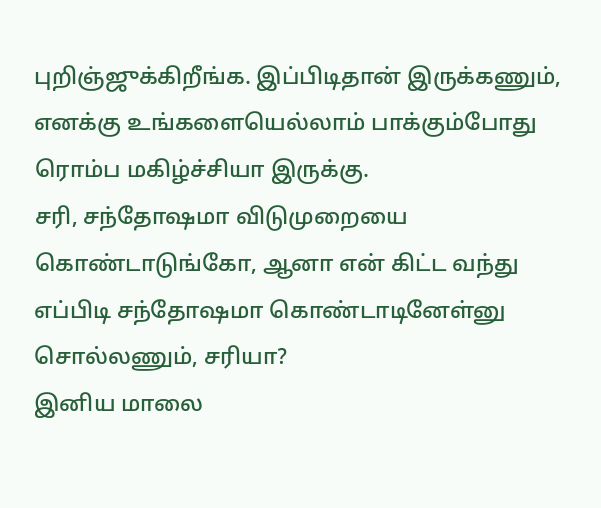புறிஞ்ஜுக்கிறீங்க. இப்பிடிதான் இருக்கணும், எனக்கு உங்களையெல்லாம் பாக்கும்போது ரொம்ப மகிழ்ச்சியா இருக்கு.
சரி, சந்தோஷமா விடுமுறையை கொண்டாடுங்கோ, ஆனா என் கிட்ட வந்து எப்பிடி சந்தோஷமா கொண்டாடினேள்னு சொல்லணும், சரியா?
இனிய மாலை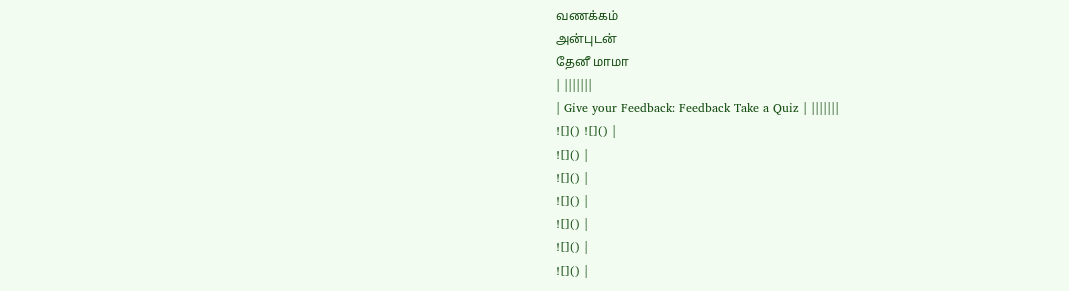வணக்கம்
அன்புடன்
தேனீ மாமா
| |||||||
| Give your Feedback: Feedback Take a Quiz | |||||||
![]() ![]() |
![]() |
![]() |
![]() |
![]() |
![]() |
![]() |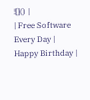![]() |
| Free Software Every Day | Happy Birthday |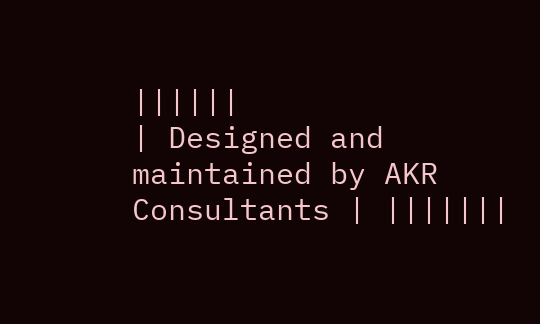||||||
| Designed and maintained by AKR Consultants | |||||||